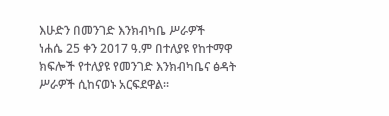እሁድን በመንገድ እንክብካቤ ሥራዎች
ነሐሴ 25 ቀን 2017 ዓ.ም በተለያዩ የከተማዋ ክፍሎች የተለያዩ የመንገድ እንክብካቤና ፅዳት ሥራዎች ሲከናወኑ አርፍደዋል።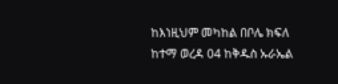ከእነዚህም መካከል በቦሌ ክፍለ ከተማ ወረዳ 04 ከቅዱስ ኡራኤል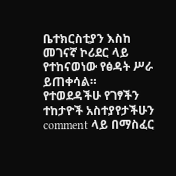ቤተክርስቲያን እስከ መገናኛ ኮሪደር ላይ የተከናወነው የፅዳት ሥራ ይጠቀሳል።
የተወደዳችሁ የገፃችን ተከታዮች አስተያየታችሁን comment ላይ በማስፈር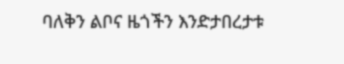ባለቅን ልቦና ዜጎችን እንድታበረታቱ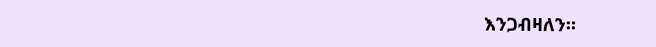እንጋብዛለን።